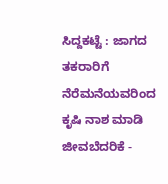ಸಿದ್ದಕಟ್ಟೆ : ಜಾಗದ ತಕರಾರಿಗೆ ನೆರೆಮನೆಯವರಿಂದ ಕೃಷಿ ನಾಶ ಮಾಡಿ ಜೀವಬೆದರಿಕೆ -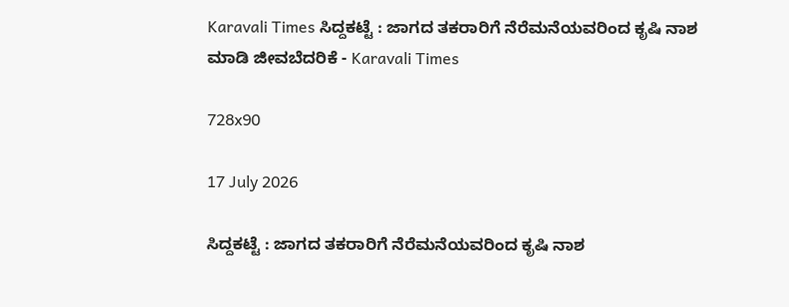Karavali Times ಸಿದ್ದಕಟ್ಟೆ : ಜಾಗದ ತಕರಾರಿಗೆ ನೆರೆಮನೆಯವರಿಂದ ಕೃಷಿ ನಾಶ ಮಾಡಿ ಜೀವಬೆದರಿಕೆ - Karavali Times

728x90

17 July 2026

ಸಿದ್ದಕಟ್ಟೆ : ಜಾಗದ ತಕರಾರಿಗೆ ನೆರೆಮನೆಯವರಿಂದ ಕೃಷಿ ನಾಶ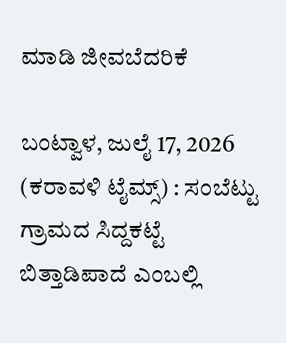ಮಾಡಿ ಜೀವಬೆದರಿಕೆ

ಬಂಟ್ವಾಳ, ಜುಲೈ 17, 2026 (ಕರಾವಳಿ ಟೈಮ್ಸ್) : ಸಂಬೆಟ್ಟು ಗ್ರಾಮದ ಸಿದ್ದಕಟ್ಟೆ ಬಿತ್ತಾಡಿಪಾದೆ ಎಂಬಲ್ಲಿ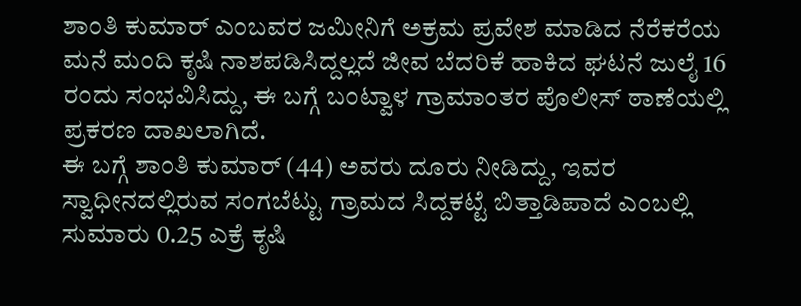ಶಾಂತಿ ಕುಮಾರ್ ಎಂಬವರ ಜಮೀನಿಗೆ ಅಕ್ರಮ ಪ್ರವೇಶ ಮಾಡಿದ ನೆರೆಕರೆಯ ಮನೆ ಮಂದಿ ಕೃಷಿ ನಾಶಪಡಿಸಿದ್ದಲ್ಲದೆ ಜೀವ ಬೆದರಿಕೆ ಹಾಕಿದ ಘಟನೆ ಜುಲೈ 16 ರಂದು ಸಂಭವಿಸಿದ್ದು, ಈ ಬಗ್ಗೆ ಬಂಟ್ವಾಳ ಗ್ರಾಮಾಂತರ ಪೊಲೀಸ್ ಠಾಣೆಯಲ್ಲಿ ಪ್ರಕರಣ ದಾಖಲಾಗಿದೆ.
ಈ ಬಗ್ಗೆ ಶಾಂತಿ ಕುಮಾರ್ (44) ಅವರು ದೂರು ನೀಡಿದ್ದು, ಇವರ ಸ್ವಾಧೀನದಲ್ಲಿರುವ ಸಂಗಬೆಟ್ಟು ಗ್ರಾಮದ ಸಿದ್ದಕಟ್ಟೆ ಬಿತ್ತಾಡಿಪಾದೆ ಎಂಬಲ್ಲಿ ಸುಮಾರು 0.25 ಎಕ್ರೆ ಕೃಷಿ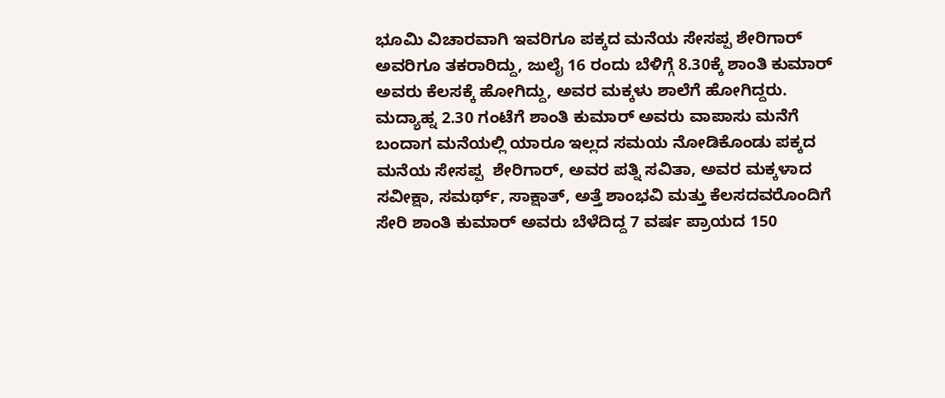ಭೂಮಿ ವಿಚಾರವಾಗಿ ಇವರಿಗೂ ಪಕ್ಕದ ಮನೆಯ ಸೇಸಪ್ಪ ಶೇರಿಗಾರ್ ಅವರಿಗೂ ತಕರಾರಿದ್ದು, ಜುಲೈ 16 ರಂದು ಬೆಳಿಗ್ಗೆ 8.30ಕ್ಕೆ ಶಾಂತಿ ಕುಮಾರ್ ಅವರು ಕೆಲಸಕ್ಕೆ ಹೋಗಿದ್ದು, ಅವರ ಮಕ್ಕಳು ಶಾಲೆಗೆ ಹೋಗಿದ್ದರು. ಮದ್ಯಾಹ್ನ 2.30 ಗಂಟೆಗೆ ಶಾಂತಿ ಕುಮಾರ್ ಅವರು ವಾಪಾಸು ಮನೆಗೆ ಬಂದಾಗ ಮನೆಯಲ್ಲಿ ಯಾರೂ ಇಲ್ಲದ ಸಮಯ ನೋಡಿಕೊಂಡು ಪಕ್ಕದ ಮನೆಯ ಸೇಸಪ್ಪ  ಶೇರಿಗಾರ್, ಅವರ ಪತ್ನಿ ಸವಿತಾ, ಅವರ ಮಕ್ಕಳಾದ ಸವೀಕ್ಷಾ, ಸಮರ್ಥ್, ಸಾಕ್ಷಾತ್, ಅತ್ತೆ ಶಾಂಭವಿ ಮತ್ತು ಕೆಲಸದವರೊಂದಿಗೆ ಸೇರಿ ಶಾಂತಿ ಕುಮಾರ್ ಅವರು ಬೆಳೆದಿದ್ದ 7 ವರ್ಷ ಪ್ರಾಯದ 150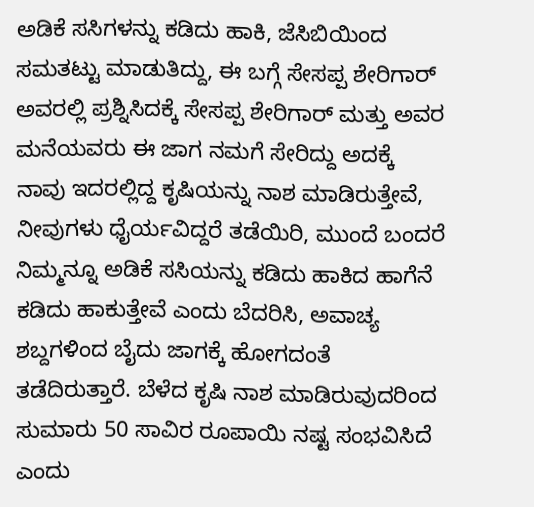ಅಡಿಕೆ ಸಸಿಗಳನ್ನು ಕಡಿದು ಹಾಕಿ, ಜೆಸಿಬಿಯಿಂದ ಸಮತಟ್ಟು ಮಾಡುತಿದ್ದು, ಈ ಬಗ್ಗೆ ಸೇಸಪ್ಪ ಶೇರಿಗಾರ್ ಅವರಲ್ಲಿ ಪ್ರಶ್ನಿಸಿದಕ್ಕೆ ಸೇಸಪ್ಪ ಶೇರಿಗಾರ್ ಮತ್ತು ಅವರ ಮನೆಯವರು ಈ ಜಾಗ ನಮಗೆ ಸೇರಿದ್ದು ಅದಕ್ಕೆ ನಾವು ಇದರಲ್ಲಿದ್ದ ಕೃಷಿಯನ್ನು ನಾಶ ಮಾಡಿರುತ್ತೇವೆ, ನೀವುಗಳು ಧೈರ್ಯವಿದ್ದರೆ ತಡೆಯಿರಿ, ಮುಂದೆ ಬಂದರೆ ನಿಮ್ಮನ್ನೂ ಅಡಿಕೆ ಸಸಿಯನ್ನು ಕಡಿದು ಹಾಕಿದ ಹಾಗೆನೆ ಕಡಿದು ಹಾಕುತ್ತೇವೆ ಎಂದು ಬೆದರಿಸಿ, ಅವಾಚ್ಯ ಶಬ್ದಗಳಿಂದ ಬೈದು ಜಾಗಕ್ಕೆ ಹೋಗದಂತೆ ತಡೆದಿರುತ್ತಾರೆ. ಬೆಳೆದ ಕೃಷಿ ನಾಶ ಮಾಡಿರುವುದರಿಂದ ಸುಮಾರು 50 ಸಾವಿರ ರೂಪಾಯಿ ನಷ್ಟ ಸಂಭವಿಸಿದೆ ಎಂದು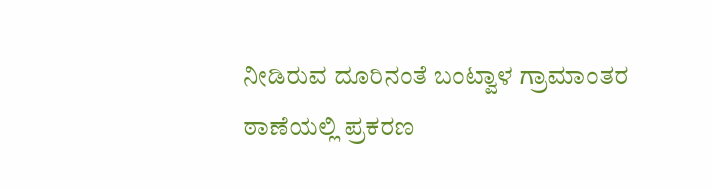ನೀಡಿರುವ ದೂರಿನಂತೆ ಬಂಟ್ವಾಳ ಗ್ರಾಮಾಂತರ ಠಾಣೆಯಲ್ಲಿ ಪ್ರಕರಣ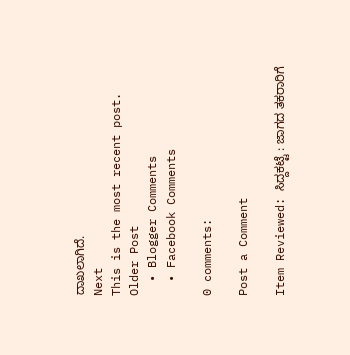ದಾಖಲಾಗಿದೆ.
Next
This is the most recent post.
Older Post
  • Blogger Comments
  • Facebook Comments

0 comments:

Post a Comment

Item Reviewed: ಸಿದ್ದಕಟ್ಟೆ : ಜಾಗದ ತಕರಾರಿಗೆ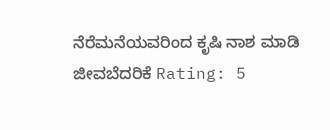ನೆರೆಮನೆಯವರಿಂದ ಕೃಷಿ ನಾಶ ಮಾಡಿ ಜೀವಬೆದರಿಕೆ Rating: 5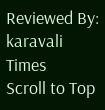Reviewed By: karavali Times
Scroll to Top